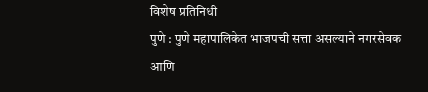विशेष प्रतिनिधी
पुणे : पुणे महापालिकेत भाजपची सत्ता असल्याने नगरसेवक आणि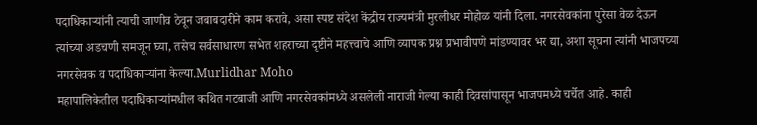पदाधिकाऱ्यांनी त्याची जाणीव ठेवून जबाबदारीने काम करावे, असा स्पष्ट संदेश केंद्रीय राज्यमंत्री मुरलीधर मोहोळ यांनी दिला. नगरसेवकांना पुरेसा वेळ देऊन त्यांच्या अडचणी समजून घ्या, तसेच सर्वसाधारण सभेत शहराच्या दृष्टीने महत्त्वाचे आणि व्यापक प्रश्न प्रभावीपणे मांडण्यावर भर द्या, अशा सूचना त्यांनी भाजपच्या नगरसेवक व पदाधिकाऱ्यांना केल्या.Murlidhar Moho
महापालिकेतील पदाधिकाऱ्यांमधील कथित गटबाजी आणि नगरसेवकांमध्ये असलेली नाराजी गेल्या काही दिवसांपासून भाजपमध्ये चर्चेत आहे. काही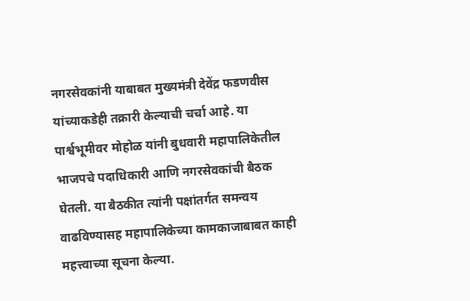नगरसेवकांनी याबाबत मुख्यमंत्री देवेंद्र फडणवीस यांच्याकडेही तक्रारी केल्याची चर्चा आहे. या पार्श्वभूमीवर मोहोळ यांनी बुधवारी महापालिकेतील भाजपचे पदाधिकारी आणि नगरसेवकांची बैठक घेतली. या बैठकीत त्यांनी पक्षांतर्गत समन्वय वाढविण्यासह महापालिकेच्या कामकाजाबाबत काही महत्त्वाच्या सूचना केल्या.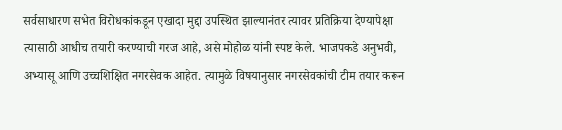सर्वसाधारण सभेत विरोधकांकडून एखादा मुद्दा उपस्थित झाल्यानंतर त्यावर प्रतिक्रिया देण्यापेक्षा त्यासाठी आधीच तयारी करण्याची गरज आहे, असे मोहोळ यांनी स्पष्ट केले. भाजपकडे अनुभवी, अभ्यासू आणि उच्चशिक्षित नगरसेवक आहेत. त्यामुळे विषयानुसार नगरसेवकांची टीम तयार करून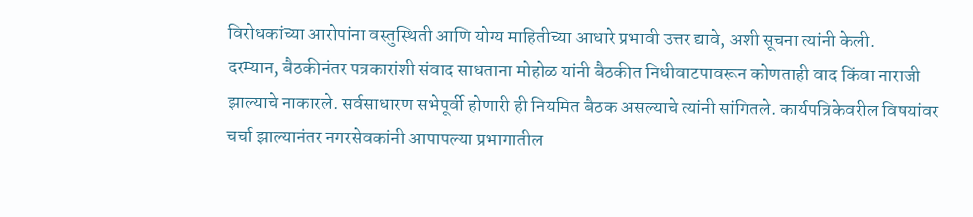विरोधकांच्या आरोपांना वस्तुस्थिती आणि योग्य माहितीच्या आधारे प्रभावी उत्तर द्यावे, अशी सूचना त्यांनी केली.
दरम्यान, बैठकीनंतर पत्रकारांशी संवाद साधताना मोहोळ यांनी बैठकीत निधीवाटपावरून कोणताही वाद किंवा नाराजी झाल्याचे नाकारले. सर्वसाधारण सभेपूर्वी होणारी ही नियमित बैठक असल्याचे त्यांनी सांगितले. कार्यपत्रिकेवरील विषयांवर चर्चा झाल्यानंतर नगरसेवकांनी आपापल्या प्रभागातील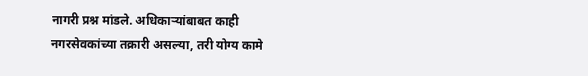नागरी प्रश्न मांडले. अधिकाऱ्यांबाबत काही नगरसेवकांच्या तक्रारी असल्या, तरी योग्य कामे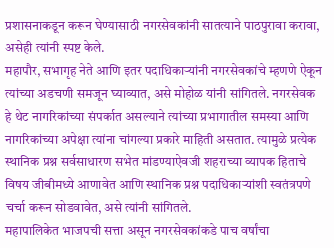प्रशासनाकडून करून घेण्यासाठी नगरसेवकांनी सातत्याने पाठपुरावा करावा, असेही त्यांनी स्पष्ट केले.
महापौर, सभागृह नेते आणि इतर पदाधिकाऱ्यांनी नगरसेवकांचे म्हणणे ऐकून त्यांच्या अडचणी समजून घ्याव्यात, असे मोहोळ यांनी सांगितले. नगरसेवक हे थेट नागरिकांच्या संपर्कात असल्याने त्यांच्या प्रभागातील समस्या आणि नागरिकांच्या अपेक्षा त्यांना चांगल्या प्रकारे माहिती असतात. त्यामुळे प्रत्येक स्थानिक प्रश्न सर्वसाधारण सभेत मांडण्याऐवजी शहराच्या व्यापक हिताचे विषय जीबीमध्ये आणावेत आणि स्थानिक प्रश्न पदाधिकाऱ्यांशी स्वतंत्रपणे चर्चा करून सोडवावेत, असे त्यांनी सांगितले.
महापालिकेत भाजपची सत्ता असून नगरसेवकांकडे पाच वर्षांचा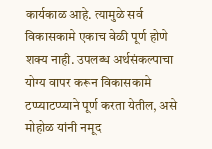कार्यकाळ आहे. त्यामुळे सर्व विकासकामे एकाच वेळी पूर्ण होणे शक्य नाही. उपलब्ध अर्थसंकल्पाचा योग्य वापर करून विकासकामे टप्प्याटप्प्याने पूर्ण करता येतील, असे मोहोळ यांनी नमूद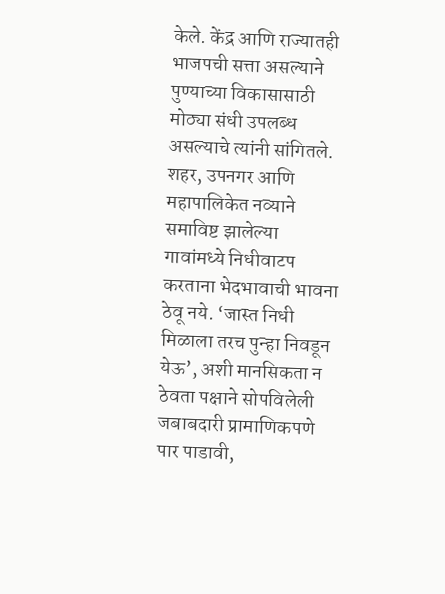केले. केंद्र आणि राज्यातही भाजपची सत्ता असल्याने पुण्याच्या विकासासाठी मोठ्या संधी उपलब्ध असल्याचे त्यांनी सांगितले.
शहर, उपनगर आणि महापालिकेत नव्याने समाविष्ट झालेल्या गावांमध्ये निधीवाटप करताना भेदभावाची भावना ठेवू नये. ‘जास्त निधी मिळाला तरच पुन्हा निवडून येऊ’, अशी मानसिकता न ठेवता पक्षाने सोपविलेली जबाबदारी प्रामाणिकपणे पार पाडावी,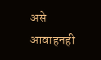असे आवाहनही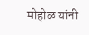मोहोळ यांनी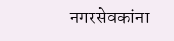नगरसेवकांना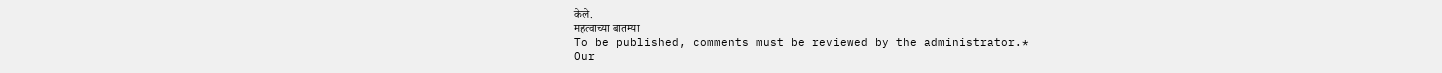केले.
महत्वाच्या बातम्या
To be published, comments must be reviewed by the administrator.*
Our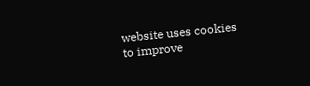website uses cookies to improve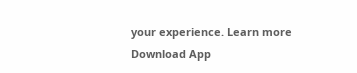your experience. Learn more
Download App